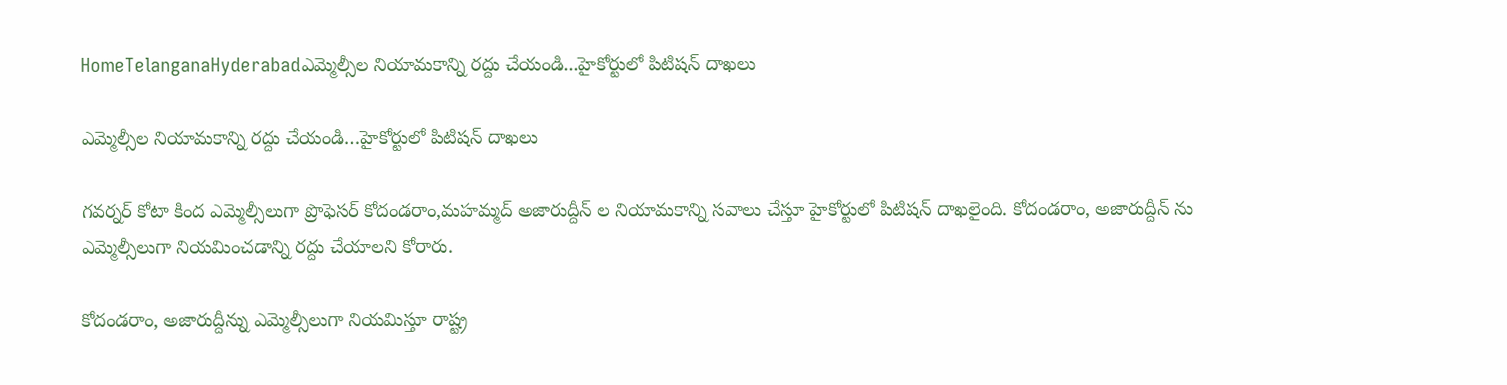HomeTelanganaHyderabadఎమ్మెల్సీల నియామకాన్ని రద్దు చేయండి...హైకోర్టులో పిటిషన్ దాఖలు

ఎమ్మెల్సీల నియామకాన్ని రద్దు చేయండి…హైకోర్టులో పిటిషన్ దాఖలు

గవర్నర్ కోటా కింద ఎమ్మెల్సీలుగా ప్రొఫెసర్ కోదండరాం,మహమ్మద్ అజారుద్దీన్ ల నియామకాన్ని సవాలు చేస్తూ హైకోర్టులో పిటిషన్ దాఖలైంది. కోదండరాం, అజారుద్దీన్ ను ఎమ్మెల్సీలుగా నియమించడాన్ని రద్దు చేయాలని కోరారు.

కోదండరాం, అజారుద్దీన్ను ఎమ్మెల్సీలుగా నియమిస్తూ రాష్ట్ర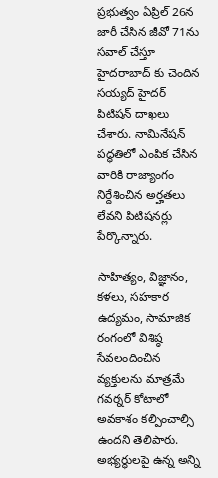ప్రభుత్వం ఏప్రిల్ 26న జారీ చేసిన జీవో 71ను సవాల్ చేస్తూ హైదరాబాద్ కు చెందిన సయ్యద్ హైదర్ పిటిషన్ దాఖలు చేశారు. నామినేషన్ పద్ధతిలో ఎంపిక చేసిన వారికి రాజ్యాంగం నిర్దేశించిన అర్హతలు లేవని పిటిషనర్లు పేర్కొన్నారు.

సాహిత్యం, విజ్ఞానం, కళలు, సహకార ఉద్యమం, సామాజిక రంగంలో విశిష్ఠ సేవలందించిన వ్యక్తులను మాత్రమే గవర్నర్ కోటాలో అవకాశం కల్పించాల్సి ఉందని తెలిపారు. అభ్యర్థులపై ఉన్న అన్ని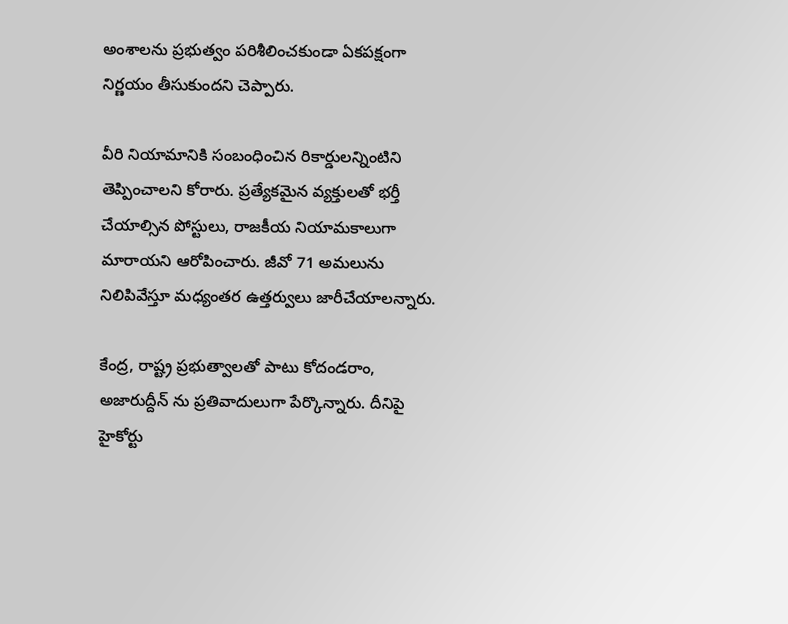అంశాలను ప్రభుత్వం పరిశీలించకుండా ఏకపక్షంగా నిర్ణయం తీసుకుందని చెప్పారు.

వీరి నియామానికి సంబంధించిన రికార్డులన్నింటిని తెప్పించాలని కోరారు. ప్రత్యేకమైన వ్యక్తులతో భర్తీ చేయాల్సిన పోస్టులు, రాజకీయ నియామకాలుగా మారాయని ఆరోపించారు. జీవో 71 అమలును నిలిపివేస్తూ మధ్యంతర ఉత్తర్వులు జారీచేయాలన్నారు.

కేంద్ర, రాష్ట్ర ప్రభుత్వాలతో పాటు కోదండరాం, అజారుద్దీన్ ను ప్రతివాదులుగా పేర్కొన్నారు. దీనిపై హైకోర్టు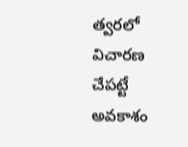త్వరలో విచారణ చేపట్టే అవకాశం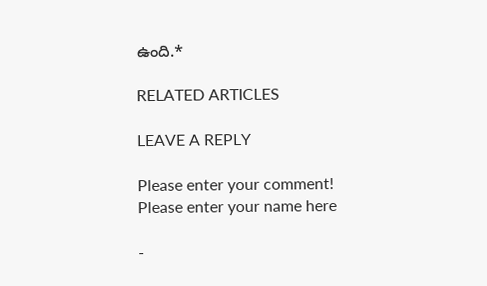ఉంది.*

RELATED ARTICLES

LEAVE A REPLY

Please enter your comment!
Please enter your name here

-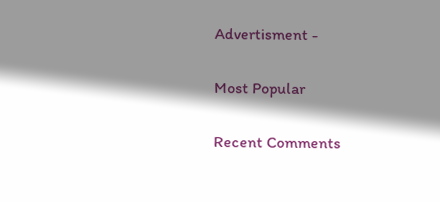Advertisment -

Most Popular

Recent Comments